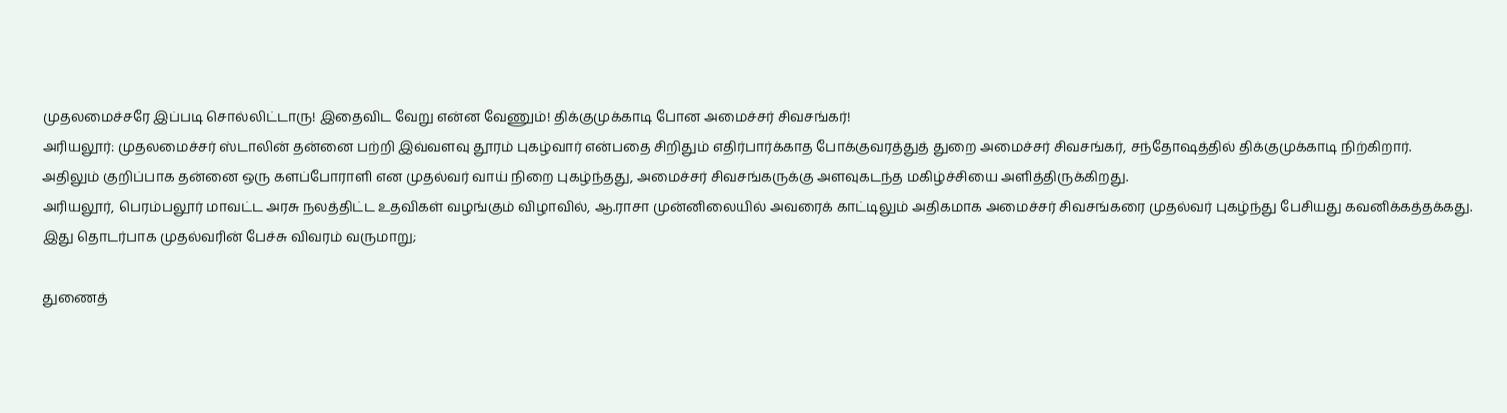முதலமைச்சரே இப்படி சொல்லிட்டாரு! இதைவிட வேறு என்ன வேணும்! திக்குமுக்காடி போன அமைச்சர் சிவசங்கர்!
அரியலூர்: முதலமைச்சர் ஸ்டாலின் தன்னை பற்றி இவ்வளவு தூரம் புகழ்வார் என்பதை சிறிதும் எதிர்பார்க்காத போக்குவரத்துத் துறை அமைச்சர் சிவசங்கர், சந்தோஷத்தில் திக்குமுக்காடி நிற்கிறார்.
அதிலும் குறிப்பாக தன்னை ஒரு களப்போராளி என முதல்வர் வாய் நிறை புகழ்ந்தது, அமைச்சர் சிவசங்கருக்கு அளவுகடந்த மகிழ்ச்சியை அளித்திருக்கிறது.
அரியலூர், பெரம்பலூர் மாவட்ட அரசு நலத்திட்ட உதவிகள் வழங்கும் விழாவில், ஆ.ராசா முன்னிலையில் அவரைக் காட்டிலும் அதிகமாக அமைச்சர் சிவசங்கரை முதல்வர் புகழ்ந்து பேசியது கவனிக்கத்தக்கது.
இது தொடர்பாக முதல்வரின் பேச்சு விவரம் வருமாறு;

துணைத்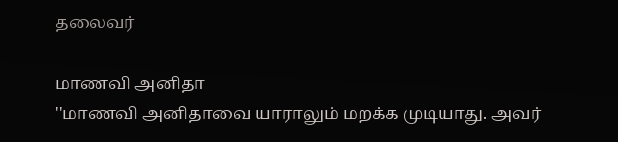தலைவர்

மாணவி அனிதா
''மாணவி அனிதாவை யாராலும் மறக்க முடியாது. அவர்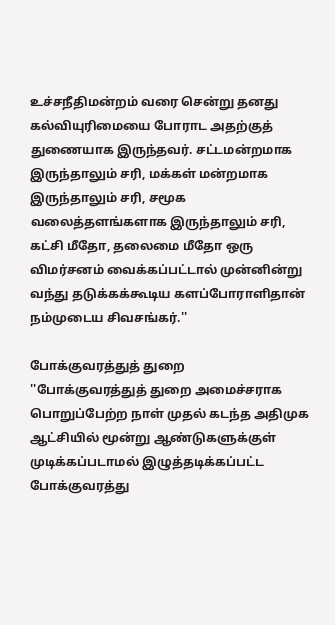உச்சநீதிமன்றம் வரை சென்று தனது கல்வியுரிமையை போராட அதற்குத் துணையாக இருந்தவர். சட்டமன்றமாக இருந்தாலும் சரி, மக்கள் மன்றமாக இருந்தாலும் சரி, சமூக வலைத்தளங்களாக இருந்தாலும் சரி, கட்சி மீதோ, தலைமை மீதோ ஒரு விமர்சனம் வைக்கப்பட்டால் முன்னின்று வந்து தடுக்கக்கூடிய களப்போராளிதான் நம்முடைய சிவசங்கர்.''

போக்குவரத்துத் துறை
''போக்குவரத்துத் துறை அமைச்சராக பொறுப்பேற்ற நாள் முதல் கடந்த அதிமுக ஆட்சியில் மூன்று ஆண்டுகளுக்குள் முடிக்கப்படாமல் இழுத்தடிக்கப்பட்ட போக்குவரத்து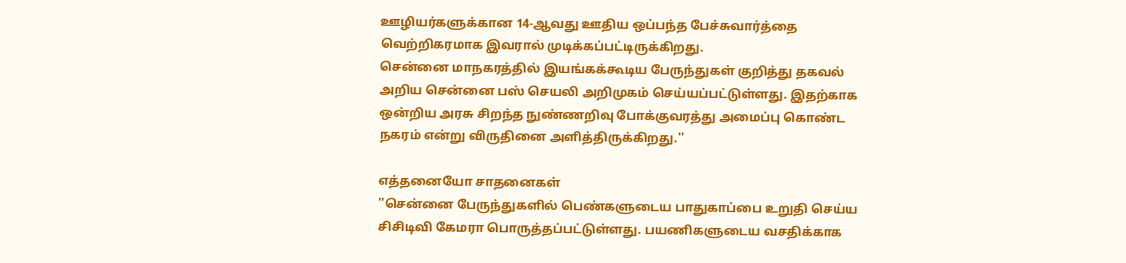ஊழியர்களுக்கான 14-ஆவது ஊதிய ஒப்பந்த பேச்சுவார்த்தை வெற்றிகரமாக இவரால் முடிக்கப்பட்டிருக்கிறது.
சென்னை மாநகரத்தில் இயங்கக்கூடிய பேருந்துகள் குறித்து தகவல் அறிய சென்னை பஸ் செயலி அறிமுகம் செய்யப்பட்டுள்ளது. இதற்காக ஒன்றிய அரசு சிறந்த நுண்ணறிவு போக்குவரத்து அமைப்பு கொண்ட நகரம் என்று விருதினை அளித்திருக்கிறது.''

எத்தனையோ சாதனைகள்
''சென்னை பேருந்துகளில் பெண்களுடைய பாதுகாப்பை உறுதி செய்ய சிசிடிவி கேமரா பொருத்தப்பட்டுள்ளது. பயணிகளுடைய வசதிக்காக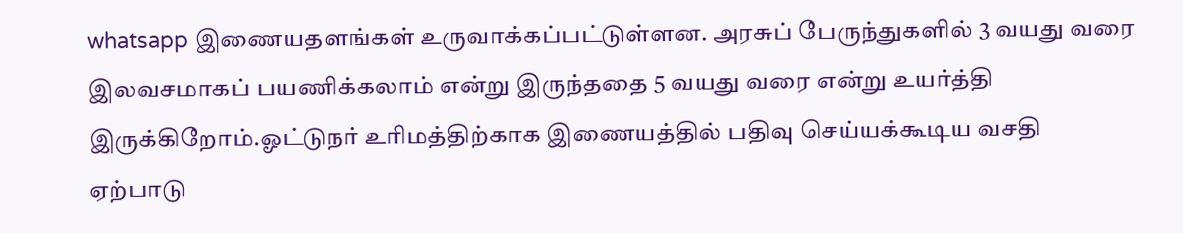whatsapp இணையதளங்கள் உருவாக்கப்பட்டுள்ளன. அரசுப் பேருந்துகளில் 3 வயது வரை இலவசமாகப் பயணிக்கலாம் என்று இருந்ததை 5 வயது வரை என்று உயர்த்தி இருக்கிறோம்.ஓட்டுநர் உரிமத்திற்காக இணையத்தில் பதிவு செய்யக்கூடிய வசதி ஏற்பாடு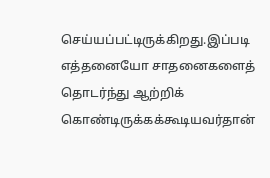செய்யப்பட்டிருக்கிறது.இப்படி எத்தனையோ சாதனைகளைத் தொடர்ந்து ஆற்றிக் கொண்டிருக்கக்கூடியவர்தான்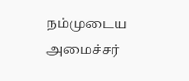நம்முடைய அமைச்சர்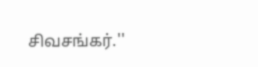சிவசங்கர்.''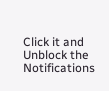Click it and Unblock the Notifications